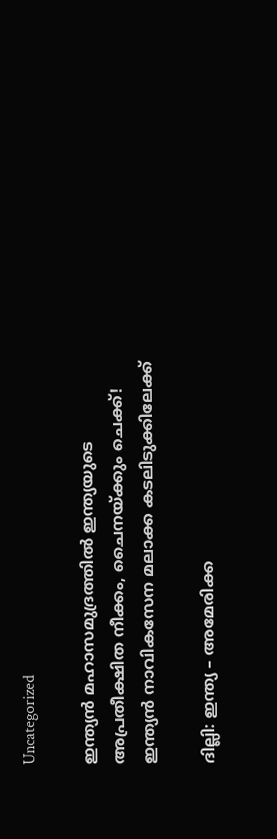Uncategorized

ഇന്ത്യൻ മഹാസമുദ്രത്തിൽ ഇന്ത്യയുടെ അപ്രതീക്ഷിത നീക്കം, ചൈനയ്ക്കും ചെക്ക്! ഇന്ത്യൻ നാവികസേന മലാക്ക കടലിടുക്കിലേക്ക്

ദില്ലി: ഇന്ത്യ – അമേരിക്ക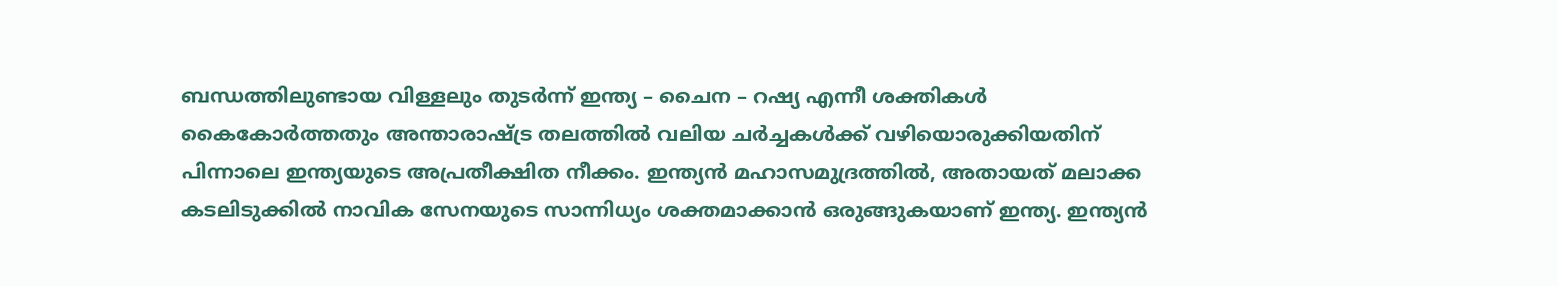ബന്ധത്തിലുണ്ടായ വിള്ളലും തു‍ടര്‍ന്ന് ഇന്ത്യ – ചൈന – റഷ്യ എന്നീ ശക്തികൾ കൈകോര്‍ത്തതും അന്താരാഷ്ട്ര തലത്തിൽ വലിയ ചര്‍ച്ചകൾക്ക് വഴിയൊരുക്കിയതിന് പിന്നാലെ ഇന്ത്യയുടെ അപ്രതീക്ഷിത നീക്കം. ഇന്ത്യൻ മഹാസമുദ്രത്തിൽ, അതായത് മലാക്ക കടലിടുക്കിൽ നാവിക സേനയുടെ സാന്നിധ്യം ശക്തമാക്കാൻ ഒരുങ്ങുകയാണ് ഇന്ത്യ. ഇന്ത്യൻ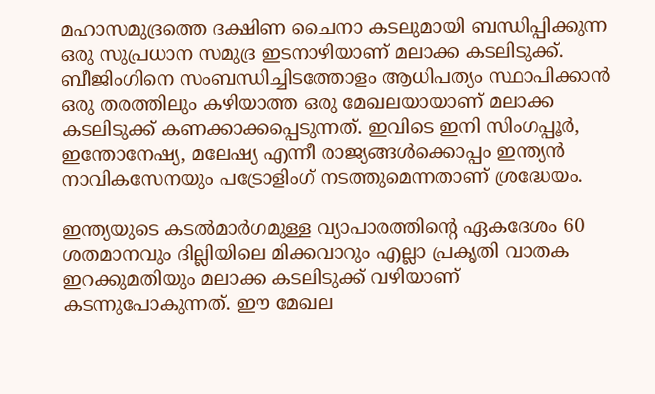മഹാസമുദ്രത്തെ ദക്ഷിണ ചൈനാ കടലുമായി ബന്ധിപ്പിക്കുന്ന ഒരു സുപ്രധാന സമുദ്ര ഇടനാഴിയാണ് മലാക്ക കടലിടുക്ക്. ബീജിംഗിനെ സംബന്ധിച്ചിടത്തോളം ആധിപത്യം സ്ഥാപിക്കാൻ ഒരു തരത്തിലും കഴിയാത്ത ഒരു മേഖലയായാണ് മലാക്ക കടലിടുക്ക് കണക്കാക്കപ്പെടുന്നത്. ഇവിടെ ഇനി സിംഗപ്പൂർ, ഇന്തോനേഷ്യ, മലേഷ്യ എന്നീ രാജ്യങ്ങൾക്കൊപ്പം ഇന്ത്യൻ നാവികസേനയും പട്രോളിംഗ് നടത്തുമെന്നതാണ് ശ്രദ്ധേയം.

ഇന്ത്യയുടെ കടൽമാർഗമുള്ള വ്യാപാരത്തിന്റെ ഏകദേശം 60 ശതമാനവും ദില്ലിയിലെ മിക്കവാറും എല്ലാ പ്രകൃതി വാതക ഇറക്കുമതിയും മലാക്ക കടലിടുക്ക് വഴിയാണ് കടന്നുപോകുന്നത്. ഈ മേഖല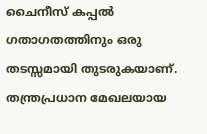ചൈനീസ് കപ്പൽ ഗതാഗതത്തിനും ഒരു തടസ്സമായി തുടരുകയാണ്. തന്ത്രപ്രധാന മേഖലയായ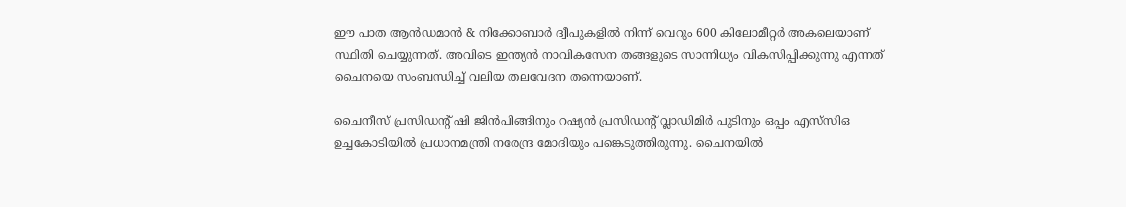ഈ പാത ആൻഡമാൻ & നിക്കോബാർ ദ്വീപുകളിൽ നിന്ന് വെറും 600 കിലോമീറ്റർ അകലെയാണ് സ്ഥിതി ചെയ്യുന്നത്. അവിടെ ഇന്ത്യൻ നാവികസേന തങ്ങളുടെ സാന്നിധ്യം വികസിപ്പിക്കുന്നു എന്നത് ചൈനയെ സംബന്ധിച്ച് വലിയ തലവേദന തന്നെയാണ്.

ചൈനീസ് പ്രസിഡന്റ് ഷി ജിൻ‌പിങ്ങിനും റഷ്യൻ പ്രസിഡന്റ് വ്ലാഡിമിർ പുടിനും ഒപ്പം എസ്‌സി‌ഒ ഉച്ചകോടിയിൽ പ്രധാനമന്ത്രി നരേന്ദ്ര മോദിയും പങ്കെടുത്തിരുന്നു. ചൈനയിൽ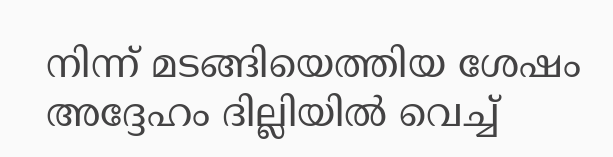നിന്ന് മടങ്ങിയെത്തിയ ശേഷം അദ്ദേഹം ദില്ലിയിൽ വെച്ച്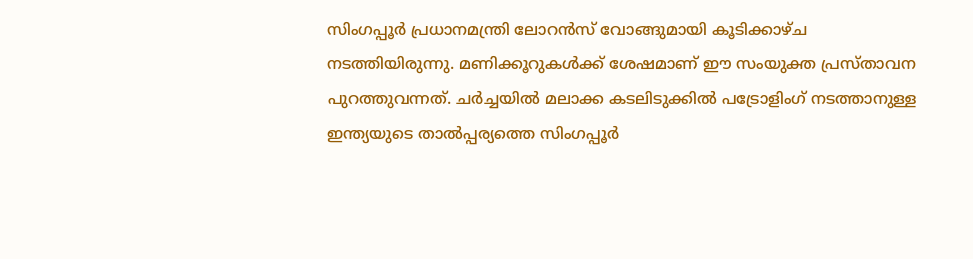സിംഗപ്പൂർ പ്രധാനമന്ത്രി ലോറൻസ് വോങ്ങുമായി കൂടിക്കാഴ്ച നടത്തിയിരുന്നു. മണിക്കൂറുകൾക്ക് ശേഷമാണ് ഈ സംയുക്ത പ്രസ്താവന പുറത്തുവന്നത്. ചര്‍ച്ചയിൽ മലാക്ക കടലിടുക്കിൽ പട്രോളിംഗ് നടത്താനുള്ള ഇന്ത്യയുടെ താൽപ്പര്യത്തെ സിംഗപ്പൂർ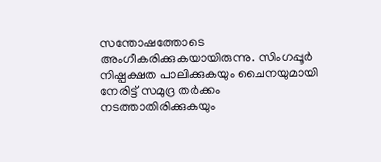സന്തോഷത്തോടെ അംഗീകരിക്കുകയായിരുന്നു. സിംഗപ്പൂർ നിഷ്പക്ഷത പാലിക്കുകയും ചൈനയുമായി നേരിട്ട് സമുദ്ര തർക്കം നടത്താതിരിക്കുകയും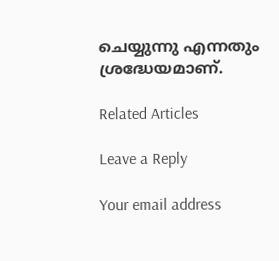ചെയ്യുന്നു എന്നതും ശ്രദ്ധേയമാണ്.

Related Articles

Leave a Reply

Your email address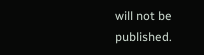will not be published.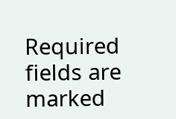Required fields are marked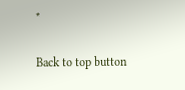*

Back to top button